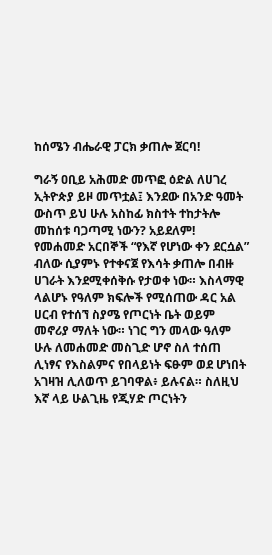ከሰሜን ብሔራዊ ፓርክ ቃጠሎ ጀርባ!

ግራኝ ዐቢይ አሕመድ መጥፎ ዕድል ለሀገረ ኢትዮጵያ ይዞ መጥቷል፤ እንደው በአንድ ዓመት ውስጥ ይህ ሁሉ አስከፊ ክስተት ተከታትሎ መከሰቱ ባጋጣሚ ነውን? አይደለም!
የመሐመድ አርበኞች “የእኛ የሆነው ቀን ደርሷል” ብለው ሲያምኑ የተቀናጀ የእሳት ቃጠሎ በብዙ ሀገራት እንደሚቀሰቅሱ የታወቀ ነው። እስላማዊ ላልሆኑ የዓለም ክፍሎች የሚሰጠው ዳር አል ሀርብ የተሰኘ ስያሜ የጦርነት ቤት ወይም መኖሪያ ማለት ነው። ነገር ግን መላው ዓለም ሁሉ ለመሐመድ መስጊድ ሆኖ ስለ ተሰጠ ሊነፃና የእስልምና የበላይነት ፍፁም ወደ ሆነበት አገዛዝ ሊለወጥ ይገባዋል፥ ይሉናል። ስለዚህ እኛ ላይ ሁልጊዜ የጂሃድ ጦርነትን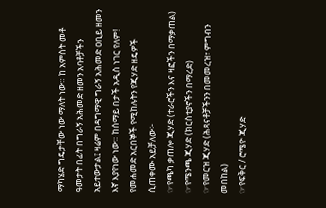ማካሄድ ግዴታቸው ነው ማለት ነው። ከ አምስት መቶ ዓመታት በፊት በግራኝ አሕመድ ዘመን አባቶቻችን አይተውታል፤ ዛሬም በዳግማዊ ግራኝ አሕመድ ዐቢይ ዘመን እኛ እያየነው ነው። ከሰማይ በታች አዲስ ነገር የለም!
የመሐመድ አርበኞች የሚከሉትን የጂሃድ ዘዴዎች ሲጠቀሙ አይቻለው፦
☞የጫካ ቃጠሎ ጂሃድ (ተራሮችን እና ዛፎችን በማቃጠል)
☞የሜንጫ ጂሃድ (ክርስቲያኖችን በማረድ)
☞የመርዝ ጂሃድ (ሕጻናቶቻችንን በመመረዝ፣ ምግብን መበከል)
☞የፍቅር / ሮሜዮ ጂሃድ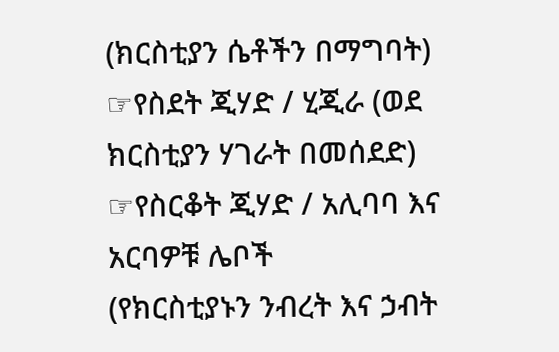(ክርስቲያን ሴቶችን በማግባት)
☞የስደት ጂሃድ / ሂጂራ (ወደ ክርስቲያን ሃገራት በመሰደድ)
☞የስርቆት ጂሃድ / አሊባባ እና አርባዎቹ ሌቦች
(የክርስቲያኑን ንብረት እና ኃብት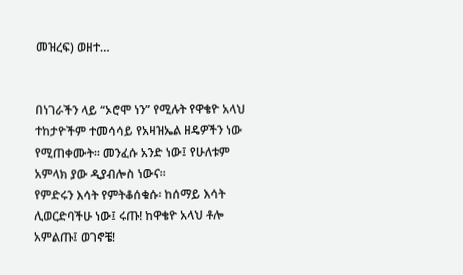መዝረፍ) ወዘተ…


በነገራችን ላይ “ኦሮሞ ነን” የሚሉት የዋቄዮ አላህ ተከታዮችም ተመሳሳይ የአዛዝኤል ዘዴዎችን ነው የሚጠቀሙት። መንፈሱ አንድ ነው፤ የሁለቱም አምላክ ያው ዲያብሎስ ነውና።
የምድሩን እሳት የምትቆሰቁሱ፡ ከሰማይ እሳት ሊወርድባችሁ ነው፤ ሩጡ! ከዋቄዮ አላህ ቶሎ አምልጡ፤ ወገኖቼ!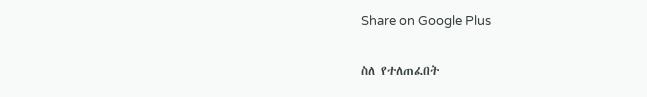Share on Google Plus

ስለ የተለጠፈበት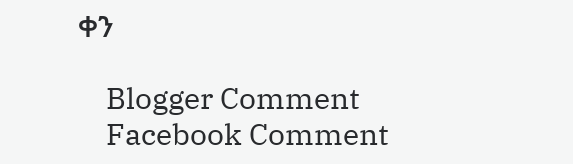ቀን

    Blogger Comment
    Facebook Comment